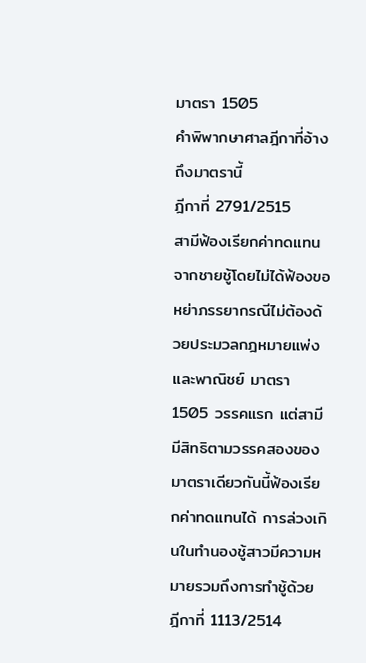มาตรา 1505
คำพิพากษาศาลฎีกาที่อ้างถึงมาตรานี้
ฎีกาที่ 2791/2515
สามีฟ้องเรียกค่าทดแทนจากชายชู้โดยไม่ได้ฟ้องขอหย่าภรรยากรณีไม่ต้องด้วยประมวลกฎหมายแพ่งและพาณิชย์ มาตรา 1505 วรรคแรก แต่สามีมีสิทธิตามวรรคสองของมาตราเดียวกันนี้ฟ้องเรียกค่าทดแทนได้ การล่วงเกินในทำนองชู้สาวมีความหมายรวมถึงการทำชู้ด้วย
ฎีกาที่ 1113/2514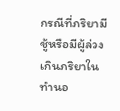กรณีที่ภริยามีชู้หรือมีผู้ล่วงเกินภริยาในทำนอ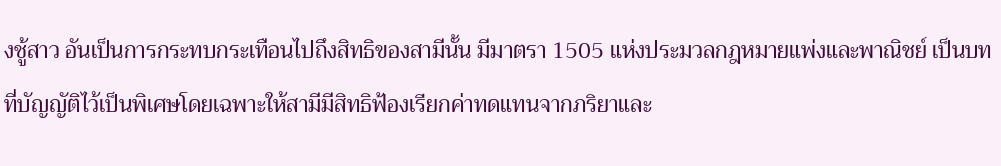งชู้สาว อันเป็นการกระทบกระเทือนไปถึงสิทธิของสามีนั้น มีมาตรา 1505 แห่งประมวลกฎหมายแพ่งและพาณิชย์ เป็นบทที่บัญญัติไว้เป็นพิเศษโดยเฉพาะให้สามีมีสิทธิฟ้องเรียกค่าทดแทนจากภริยาและ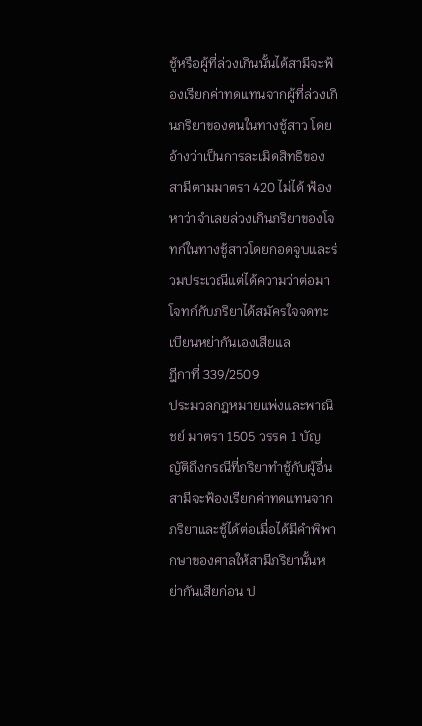ชู้หรือผู้ที่ล่วงเกินนั้นได้สามีจะฟ้องเรียกค่าทดแทนจากผู้ที่ล่วงเกินภริยาของตนในทางชู้สาว โดยอ้างว่าเป็นการละเมิดสิทธิของสามีตามมาตรา 420 ไม่ได้ ฟ้องหาว่าจำเลยล่วงเกินภริยาของโจทก์ในทางชู้สาวโดยกอดจูบและร่วมประเวณีแต่ได้ความว่าต่อมาโจทก์กับภริยาได้สมัครใจจดทะเบียนหย่ากันเองเสียแล
ฎีกาที่ 339/2509
ประมวลกฎหมายแพ่งและพาณิชย์ มาตรา 1505 วรรค 1 บัญญัติถึงกรณีที่ภริยาทำชู้กับผู้อื่น สามีจะฟ้องเรียกค่าทดแทนจากภริยาและชู้ได้ต่อเมื่อได้มีคำพิพากษาของศาลให้สามีภริยานั้นหย่ากันเสียก่อน ป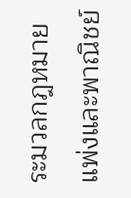ระมวลกฎหมายแพ่งและพาณิชย์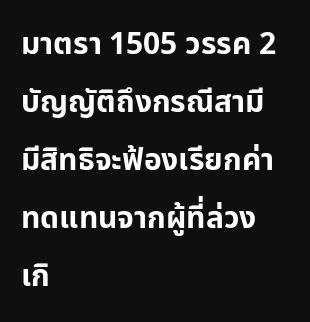มาตรา 1505 วรรค 2 บัญญัติถึงกรณีสามีมีสิทธิจะฟ้องเรียกค่าทดแทนจากผู้ที่ล่วงเกิ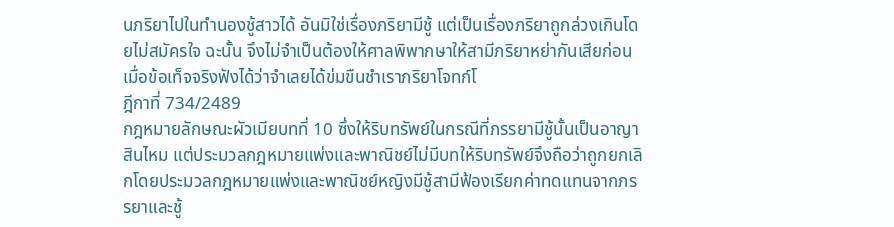นภริยาไปในทำนองชู้สาวได้ อันมิใช่เรื่องภริยามีชู้ แต่เป็นเรื่องภริยาถูกล่วงเกินโดยไม่สมัครใจ ฉะนั้น จึงไม่จำเป็นต้องให้ศาลพิพากษาให้สามีภริยาหย่ากันเสียก่อน เมื่อข้อเท็จจริงฟังได้ว่าจำเลยได้ข่มขืนชำเราภริยาโจทก์โ
ฎีกาที่ 734/2489
กฎหมายลักษณะผัวเมียบทที่ 10 ซึ่งให้ริบทรัพย์ในกรณีที่ภรรยามีชู้นั้นเป็นอาญาสินไหม แต่ประมวลกฎหมายแพ่งและพาณิชย์ไม่มีบทให้ริบทรัพย์จึงถือว่าถูกยกเลิกโดยประมวลกฎหมายแพ่งและพาณิชย์หญิงมีชู้สามีฟ้องเรียกค่าทดแทนจากภรรยาและชู้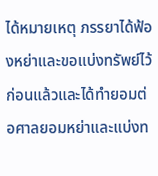ได้หมายเหตุ ภรรยาได้ฟ้องหย่าและขอแบ่งทรัพย์ไว้ก่อนแล้วและได้ทำยอมต่อศาลยอมหย่าและแบ่งท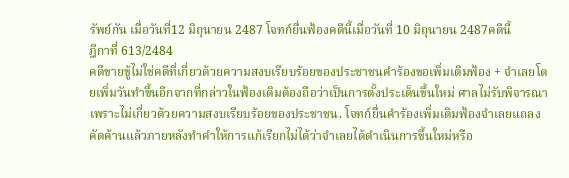รัพย์กัน เมื่อวันที่12 มิถุนายน 2487 โจทก์ยื่นฟ้องคดีนี้เมื่อวันที่ 10 มิถุนายน 2487คดีนี้
ฎีกาที่ 613/2484
คดีขายขู้ไม่ใช่คดีที่เกี่ยวด้วยความสงบเรียบร้อยของประชาชนคำร้องขอเพิ่มเติมฟ้อง + จำเลยโดยเพิ่มวันทำขึ้นอีกจากที่กล่าวในฟ้องเดิมต้องถือว่าเป็นการตั้งประเด็นขึ้นใหม่ ศาลไม่รับพิจารณาเพราะไม่เกี่ยวด้วยความสงบเรียบร้อยของประชาชน. โจทก์ยื่นคำร้องเพิ่มเติมฟ้องจำเลยแถลงคัดค้านแล้วภายหลังทำคำให้การแก้เรียกไม่ได้ว่าจำเลยได้ดำเนินการขึ้นใหม่หรือ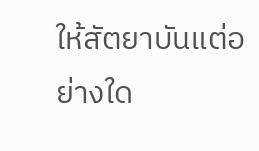ให้สัตยาบันแต่อย่างใด